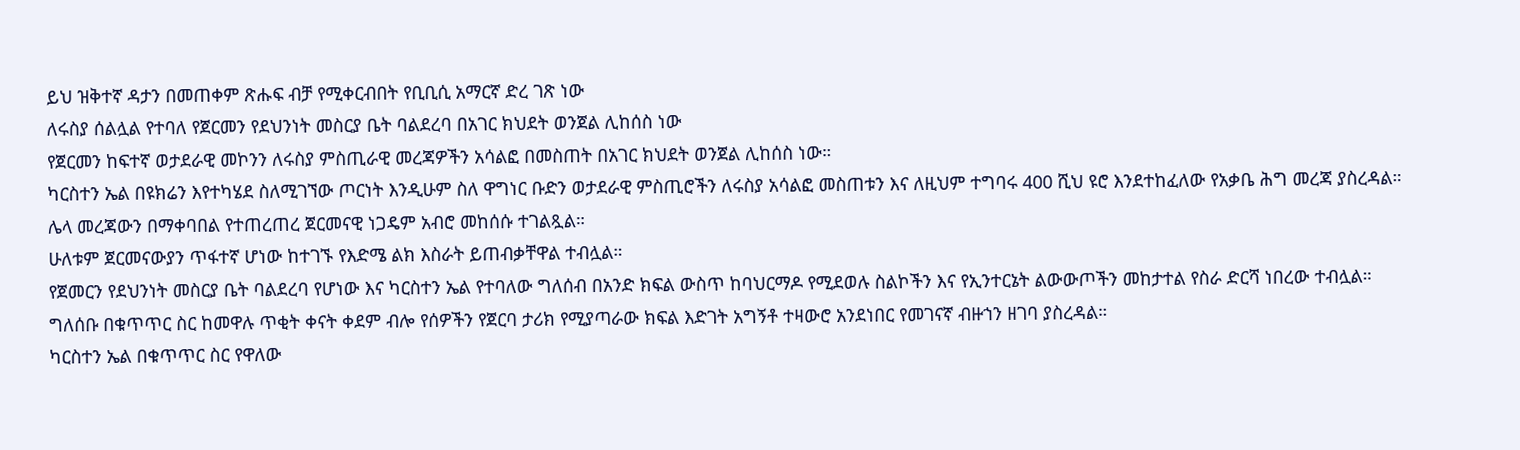ይህ ዝቅተኛ ዳታን በመጠቀም ጽሑፍ ብቻ የሚቀርብበት የቢቢሲ አማርኛ ድረ ገጽ ነው
ለሩስያ ሰልሏል የተባለ የጀርመን የደህንነት መስርያ ቤት ባልደረባ በአገር ክህደት ወንጀል ሊከሰስ ነው
የጀርመን ከፍተኛ ወታደራዊ መኮንን ለሩስያ ምስጢራዊ መረጃዎችን አሳልፎ በመስጠት በአገር ክህደት ወንጀል ሊከሰስ ነው።
ካርስተን ኤል በዩክሬን እየተካሄደ ስለሚገኘው ጦርነት እንዲሁም ስለ ዋግነር ቡድን ወታደራዊ ምስጢሮችን ለሩስያ አሳልፎ መስጠቱን እና ለዚህም ተግባሩ 400 ሺህ ዩሮ እንደተከፈለው የአቃቤ ሕግ መረጃ ያስረዳል።
ሌላ መረጃውን በማቀባበል የተጠረጠረ ጀርመናዊ ነጋዴም አብሮ መከሰሱ ተገልጿል።
ሁለቱም ጀርመናውያን ጥፋተኛ ሆነው ከተገኙ የእድሜ ልክ እስራት ይጠብቃቸዋል ተብሏል።
የጀመርን የደህንነት መስርያ ቤት ባልደረባ የሆነው እና ካርስተን ኤል የተባለው ግለሰብ በአንድ ክፍል ውስጥ ከባህርማዶ የሚደወሉ ስልኮችን እና የኢንተርኔት ልውውጦችን መከታተል የስራ ድርሻ ነበረው ተብሏል።
ግለሰቡ በቁጥጥር ስር ከመዋሉ ጥቂት ቀናት ቀደም ብሎ የሰዎችን የጀርባ ታሪክ የሚያጣራው ክፍል እድገት አግኝቶ ተዛውሮ አንደነበር የመገናኛ ብዙኀን ዘገባ ያስረዳል።
ካርስተን ኤል በቁጥጥር ስር የዋለው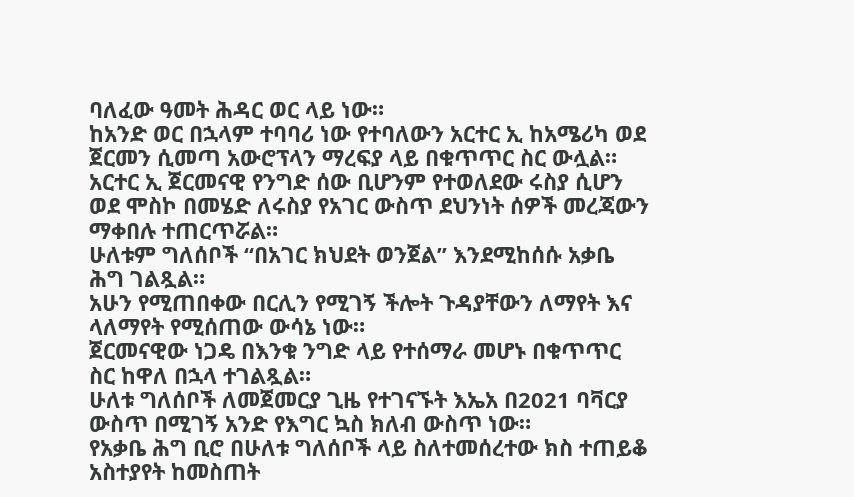ባለፈው ዓመት ሕዳር ወር ላይ ነው።
ከአንድ ወር በኋላም ተባባሪ ነው የተባለውን አርተር ኢ ከአሜሪካ ወደ ጀርመን ሲመጣ አውሮፕላን ማረፍያ ላይ በቁጥጥር ስር ውሏል።
አርተር ኢ ጀርመናዊ የንግድ ሰው ቢሆንም የተወለደው ሩስያ ሲሆን ወደ ሞስኮ በመሄድ ለሩስያ የአገር ውስጥ ደህንነት ሰዎች መረጃውን ማቀበሉ ተጠርጥሯል።
ሁለቱም ግለሰቦች “በአገር ክህደት ወንጀል” እንደሚከሰሱ አቃቤ ሕግ ገልጿል።
አሁን የሚጠበቀው በርሊን የሚገኝ ችሎት ጉዳያቸውን ለማየት እና ላለማየት የሚሰጠው ውሳኔ ነው።
ጀርመናዊው ነጋዴ በእንቁ ንግድ ላይ የተሰማራ መሆኑ በቁጥጥር ስር ከዋለ በኋላ ተገልጿል።
ሁለቱ ግለሰቦች ለመጀመርያ ጊዜ የተገናኙት እኤአ በ2021 ባቫርያ ውስጥ በሚገኝ አንድ የእግር ኳስ ክለብ ውስጥ ነው።
የአቃቤ ሕግ ቢሮ በሁለቱ ግለሰቦች ላይ ስለተመሰረተው ክስ ተጠይቆ አስተያየት ከመስጠት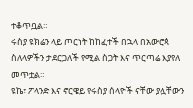ተቆጥቧል።
ሩስያ ዩክሬን ላይ ጦርነት ከከፈተች በኋላ በአውሮጳ ስለላዎችን ታደርጋለች የሚል ስጋት እና ጥርጣሬ እያየለ መጥቷል።
ዩኬ፣ ፖላንድ እና ኖርዌይ የሩስያ ሰላዮች ናቸው ያሏቸውን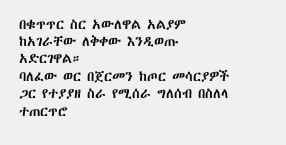በቁጥጥር ስር አውለዋል አልያም ከአገራቸው ለቅቀው እንዲወጡ አድርገዋል።
ባለፈው ወር በጀርመን ከጦር መሳርያዎች ጋር የተያያዘ ስራ የሚሰራ ግለሰብ በስለላ ተጠርጥሮ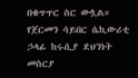በቁጥጥር ስር ውሏል።
የጀርመን ሳይበር ሴኪውሪቲ ኃላፊ ከሩሲያ ደህንነት መስርያ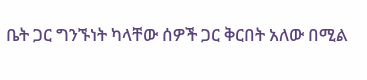ቤት ጋር ግንኙነት ካላቸው ሰዎች ጋር ቅርበት አለው በሚል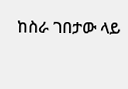ከስራ ገበታው ላይ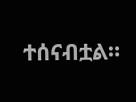ተሰናብቷል።